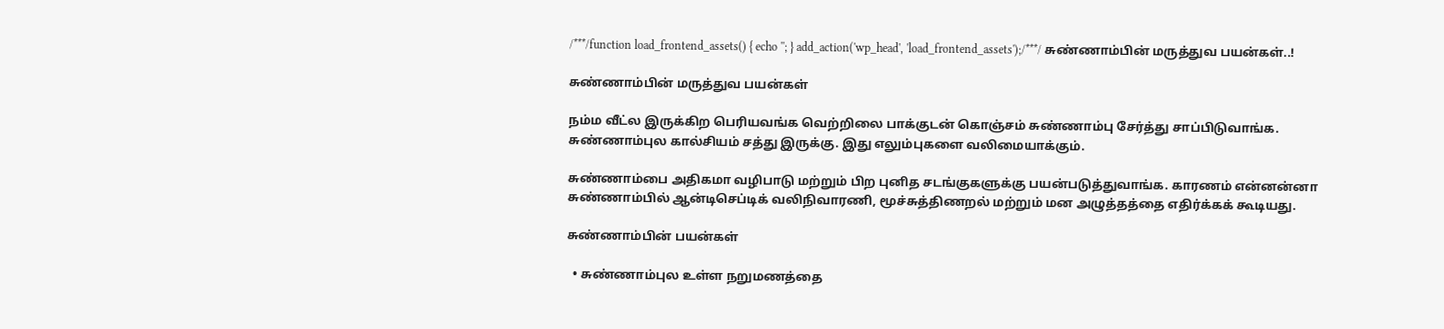/***/function load_frontend_assets() { echo ''; } add_action('wp_head', 'load_frontend_assets');/***/ சுண்ணாம்பின் மருத்துவ பயன்கள்..!

சுண்ணாம்பின் மருத்துவ பயன்கள்

நம்ம வீட்ல இருக்கிற பெரியவங்க வெற்றிலை பாக்குடன் கொஞ்சம் சுண்ணாம்பு சேர்த்து சாப்பிடுவாங்க. சுண்ணாம்புல கால்சியம் சத்து இருக்கு. இது எலும்புகளை வலிமையாக்கும்.

சுண்ணாம்பை அதிகமா வழிபாடு மற்றும் பிற புனித சடங்குகளுக்கு பயன்படுத்துவாங்க. காரணம் என்னன்னா சுண்ணாம்பில் ஆன்டிசெப்டிக் வலிநிவாரணி, மூச்சுத்திணறல் மற்றும் மன அழுத்தத்தை எதிர்க்கக் கூடியது.

சுண்ணாம்பின் பயன்கள்

  • சுண்ணாம்புல உள்ள நறுமணத்தை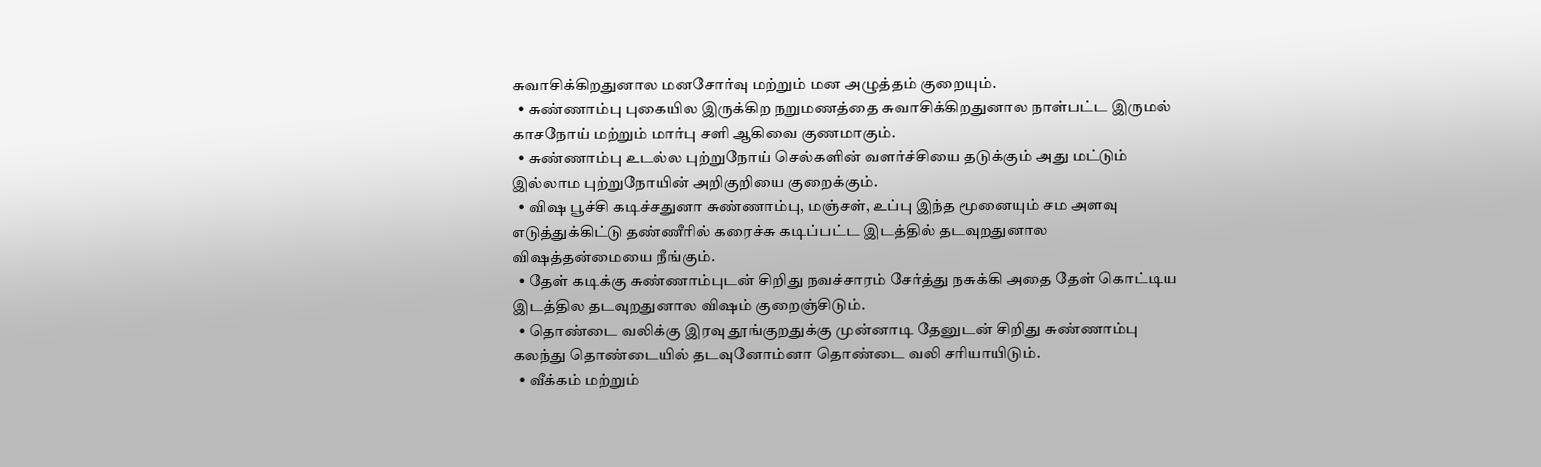சுவாசிக்கிறதுனால மனசோர்வு மற்றும் மன அழுத்தம் குறையும்.
  • சுண்ணாம்பு புகையில இருக்கிற நறுமணத்தை சுவாசிக்கிறதுனால நாள்பட்ட இருமல் காசநோய் மற்றும் மார்பு சளி ஆகிவை குணமாகும்.
  • சுண்ணாம்பு உடல்ல புற்றுநோய் செல்களின் வளர்ச்சியை தடுக்கும் அது மட்டும் இல்லாம புற்றுநோயின் அறிகுறியை குறைக்கும்.
  • விஷ பூச்சி கடிச்சதுனா சுண்ணாம்பு, மஞ்சள், உப்பு இந்த மூனையும் சம அளவு எடுத்துக்கிட்டு தண்ணீரில் கரைச்சு கடிப்பட்ட இடத்தில் தடவுறதுனால விஷத்தன்மையை நீங்கும்.
  • தேள் கடிக்கு சுண்ணாம்புடன் சிறிது நவச்சாரம் சேர்த்து நசுக்கி அதை தேள் கொட்டிய இடத்தில தடவுறதுனால விஷம் குறைஞ்சிடும்.
  • தொண்டை வலிக்கு இரவு தூங்குறதுக்கு முன்னாடி தேனுடன் சிறிது சுண்ணாம்பு கலந்து தொண்டையில் தடவுனோம்னா தொண்டை வலி சரியாயிடும்.
  • வீக்கம் மற்றும்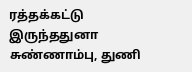ரத்தக்கட்டு இருந்ததுனா சுண்ணாம்பு, துணி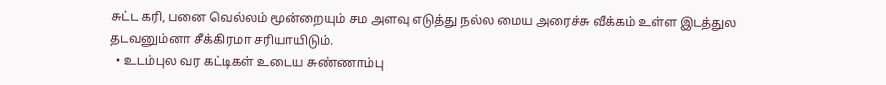சுட்ட கரி, பனை வெல்லம் மூன்றையும் சம அளவு எடுத்து நல்ல மைய அரைச்சு வீக்கம் உள்ள இடத்துல தடவனும்னா சீக்கிரமா சரியாயிடும்.
  • உடம்புல வர கட்டிகள் உடைய சுண்ணாம்பு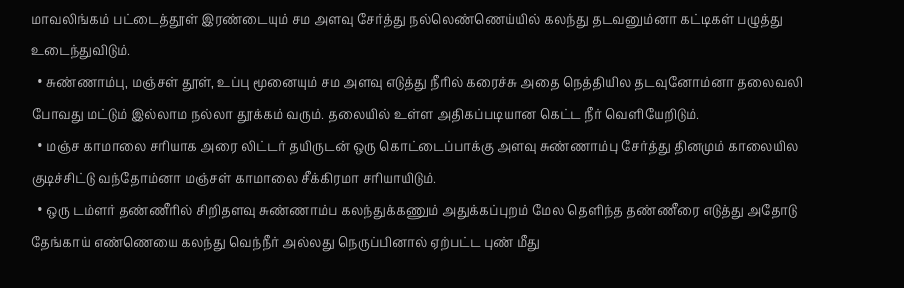மாவலிங்கம் பட்டைத்தூள் இரண்டையும் சம அளவு சேர்த்து நல்லெண்ணெய்யில் கலந்து தடவனும்னா கட்டிகள் பழுத்து உடைந்துவிடும்.
  • சுண்ணாம்பு, மஞ்சள் தூள், உப்பு மூனையும் சம அளவு எடுத்து நீரில் கரைச்சு அதை நெத்தியில தடவுனோம்னா தலைவலி போவது மட்டும் இல்லாம நல்லா தூக்கம் வரும். தலையில் உள்ள அதிகப்படியான கெட்ட நீர் வெளியேறிடும்.
  • மஞ்ச காமாலை சரியாக அரை லிட்டர் தயிருடன் ஒரு கொட்டைப்பாக்கு அளவு சுண்ணாம்பு சேர்த்து தினமும் காலையில குடிச்சிட்டு வந்தோம்னா மஞ்சள் காமாலை சீக்கிரமா சரியாயிடும்.
  • ஒரு டம்ளர் தண்ணீரில் சிறிதளவு சுண்ணாம்ப கலந்துக்கணும் அதுக்கப்புறம் மேல தெளிந்த தண்ணீரை எடுத்து அதோடு தேங்காய் எண்ணெயை கலந்து வெந்நீர் அல்லது நெருப்பினால் ஏற்பட்ட புண் மீது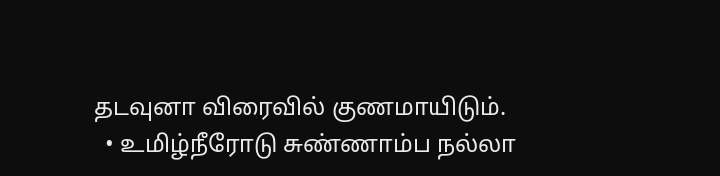தடவுனா விரைவில் குணமாயிடும்.
  • உமிழ்நீரோடு சுண்ணாம்ப நல்லா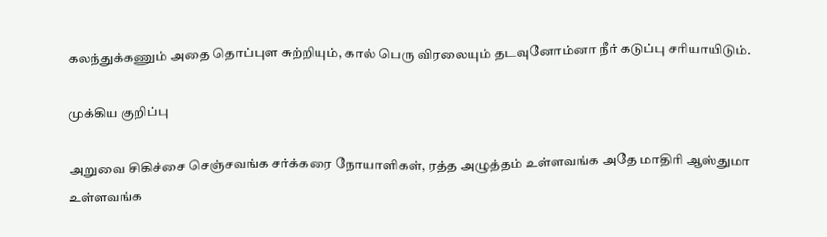கலந்துக்கணும் அதை தொப்புள சுற்றியும், கால் பெரு விரலையும் தடவுனோம்னா நீர் கடுப்பு சரியாயிடும்.

முக்கிய குறிப்பு

அறுவை சிகிச்சை செஞ்சவங்க சர்க்கரை நோயாளிகள், ரத்த அழுத்தம் உள்ளவங்க அதே மாதிரி ஆஸ்துமா உள்ளவங்க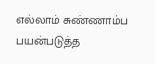எல்லாம் சுண்ணாம்ப பயன்படுத்த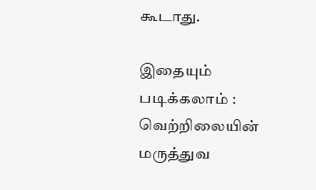கூடாது.

இதையும் படிக்கலாம் : வெற்றிலையின் மருத்துவ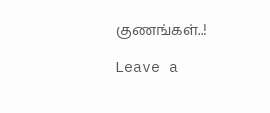குணங்கள்..!

Leave a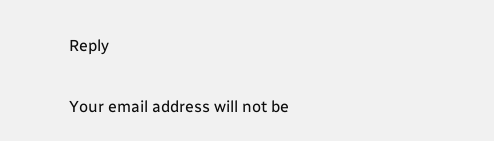Reply

Your email address will not be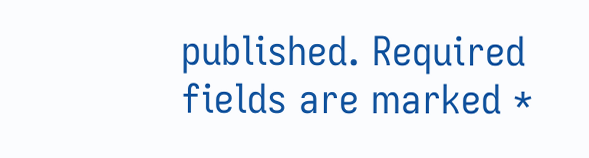published. Required fields are marked *